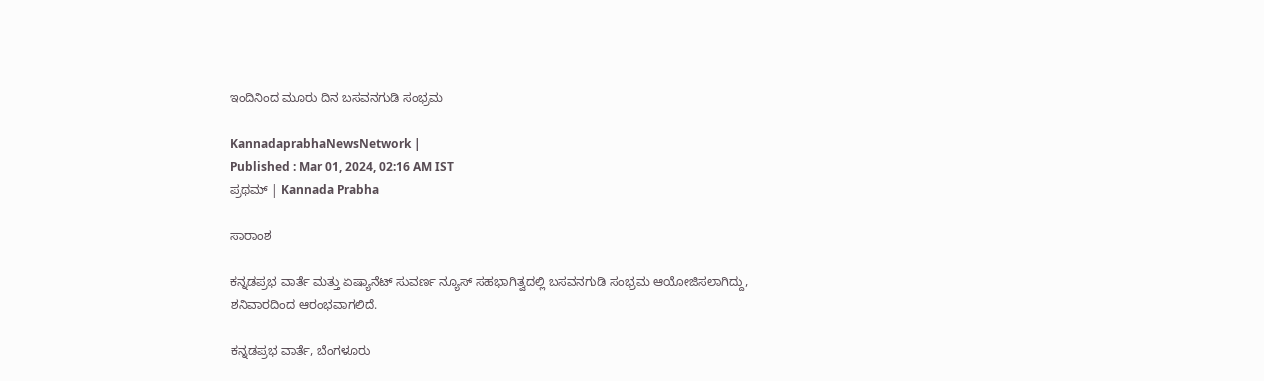ಇಂದಿನಿಂದ ಮೂರು ದಿನ ಬಸವನಗುಡಿ ಸಂಭ್ರಮ

KannadaprabhaNewsNetwork |
Published : Mar 01, 2024, 02:16 AM IST
ಪ್ರಥಮ್‌ | Kannada Prabha

ಸಾರಾಂಶ

ಕನ್ನಡಪ್ರಭ ವಾರ್ತೆ ಮತ್ತು ಏಷ್ಯಾನೆಟ್‌ ಸುವರ್ಣ ನ್ಯೂಸ್‌ ಸಹಭಾಗಿತ್ವದಲ್ಲಿ ಬಸವನಗುಡಿ ಸಂಭ್ರಮ ಆಯೋಜಿಸಲಾಗಿದ್ದು, ಶನಿವಾರದಿಂದ ಆರಂಭವಾಗಲಿದೆ.

ಕನ್ನಡಪ್ರಭ ವಾರ್ತೆ, ಬೆಂಗಳೂರು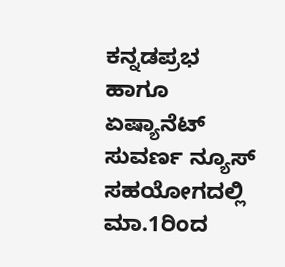ಕನ್ನಡಪ್ರಭ ಹಾಗೂ ಏಷ್ಯಾನೆಟ್‌ ಸುವರ್ಣ ನ್ಯೂಸ್‌ ಸಹಯೋಗದಲ್ಲಿ ಮಾ.1ರಿಂದ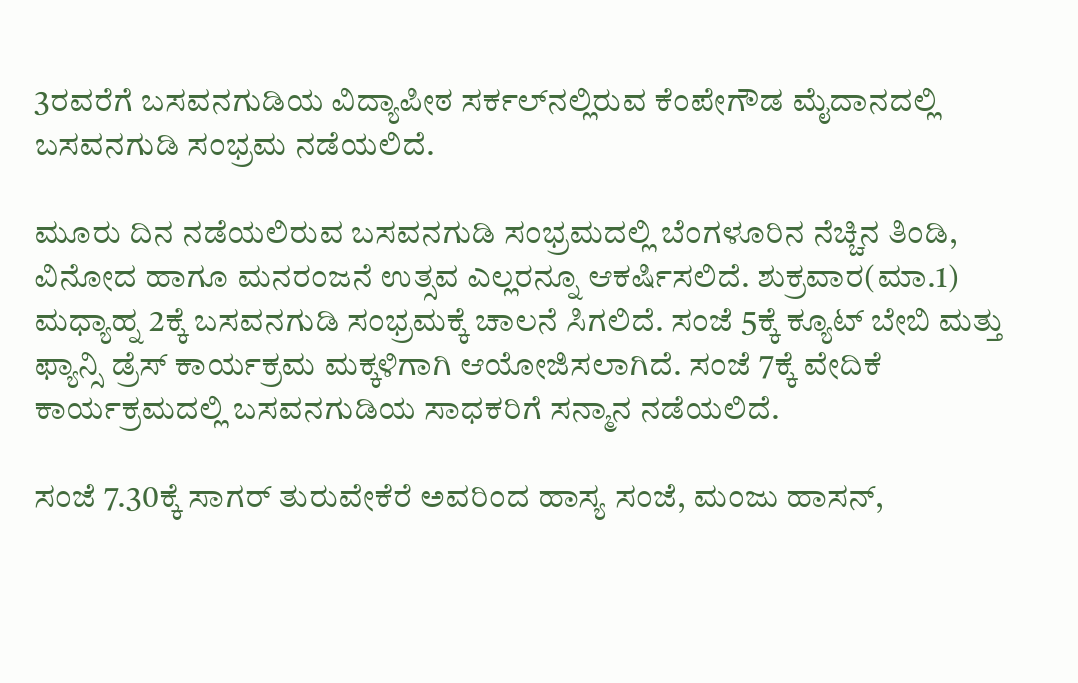3ರವರೆಗೆ ಬಸವನಗುಡಿಯ ವಿದ್ಯಾಪೀಠ ಸರ್ಕಲ್‌ನಲ್ಲಿರುವ ಕೆಂಪೇಗೌಡ ಮೈದಾನದಲ್ಲಿ ಬಸವನಗುಡಿ ಸಂಭ್ರಮ ನಡೆಯಲಿದೆ.

ಮೂರು ದಿನ ನಡೆಯಲಿರುವ ಬಸವನಗುಡಿ ಸಂಭ್ರಮದಲ್ಲಿ ಬೆಂಗಳೂರಿನ ನೆಚ್ಚಿನ ತಿಂಡಿ, ವಿನೋದ ಹಾಗೂ ಮನರಂಜನೆ ಉತ್ಸವ ಎಲ್ಲರನ್ನೂ ಆಕರ್ಷಿಸಲಿದೆ. ಶುಕ್ರವಾರ(ಮಾ.1) ಮಧ್ಯಾಹ್ನ 2ಕ್ಕೆ ಬಸವನಗುಡಿ ಸಂಭ್ರಮಕ್ಕೆ ಚಾಲನೆ ಸಿಗಲಿದೆ. ಸಂಜೆ 5ಕ್ಕೆ ಕ್ಯೂಟ್‌ ಬೇಬಿ ಮತ್ತು ಫ್ಯಾನ್ಸಿ ಡ್ರೆಸ್‌ ಕಾರ್ಯಕ್ರಮ ಮಕ್ಕಳಿಗಾಗಿ ಆಯೋಜಿಸಲಾಗಿದೆ. ಸಂಜೆ 7ಕ್ಕೆ ವೇದಿಕೆ ಕಾರ್ಯಕ್ರಮದಲ್ಲಿ ಬಸವನಗುಡಿಯ ಸಾಧಕರಿಗೆ ಸನ್ಮಾನ ನಡೆಯಲಿದೆ.

ಸಂಜೆ 7.30ಕ್ಕೆ ಸಾಗರ್‌ ತುರುವೇಕೆರೆ ಅವರಿಂದ ಹಾಸ್ಯ ಸಂಜೆ, ಮಂಜು ಹಾಸನ್‌,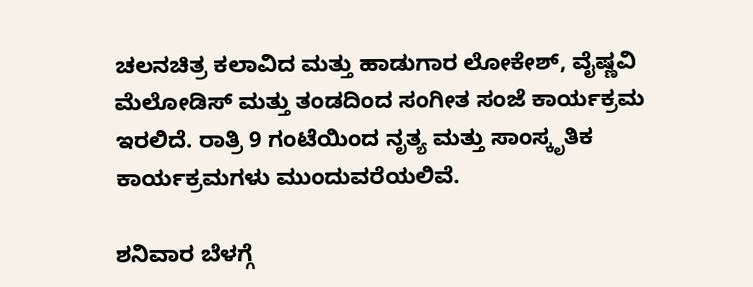ಚಲನಚಿತ್ರ ಕಲಾವಿದ ಮತ್ತು ಹಾಡುಗಾರ ಲೋಕೇಶ್‌, ವೈಷ್ಣವಿ ಮೆಲೋಡಿಸ್‌ ಮತ್ತು ತಂಡದಿಂದ ಸಂಗೀತ ಸಂಜೆ ಕಾರ್ಯಕ್ರಮ ಇರಲಿದೆ. ರಾತ್ರಿ 9 ಗಂಟೆಯಿಂದ ನೃತ್ಯ ಮತ್ತು ಸಾಂಸ್ಕೃತಿಕ ಕಾರ್ಯಕ್ರಮಗಳು ಮುಂದುವರೆಯಲಿವೆ.

ಶನಿವಾರ ಬೆಳಗ್ಗೆ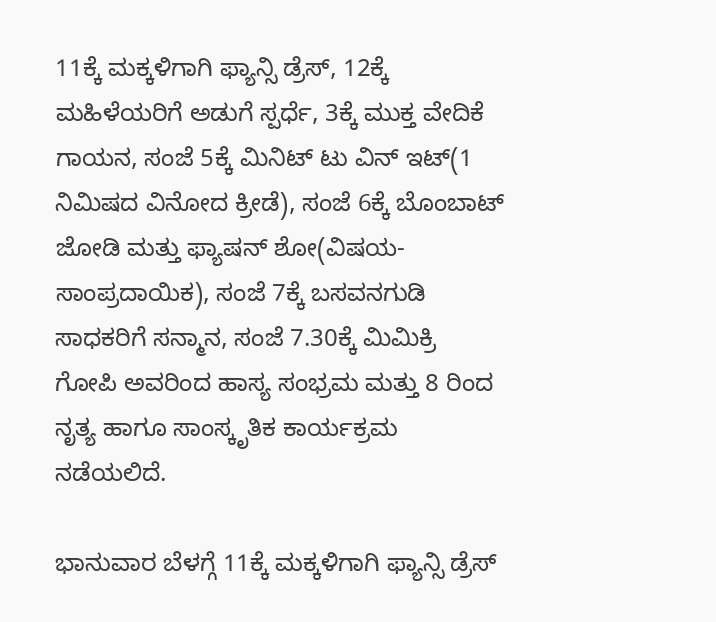11ಕ್ಕೆ ಮಕ್ಕಳಿಗಾಗಿ ಫ್ಯಾನ್ಸಿ ಡ್ರೆಸ್‌, 12ಕ್ಕೆ ಮಹಿಳೆಯರಿಗೆ ಅಡುಗೆ ಸ್ಪರ್ಧೆ, 3ಕ್ಕೆ ಮುಕ್ತ ವೇದಿಕೆ ಗಾಯನ, ಸಂಜೆ 5ಕ್ಕೆ ಮಿನಿಟ್‌ ಟು ವಿನ್‌ ಇಟ್‌(1 ನಿಮಿಷದ ವಿನೋದ ಕ್ರೀಡೆ), ಸಂಜೆ 6ಕ್ಕೆ ಬೊಂಬಾಟ್‌ ಜೋಡಿ ಮತ್ತು ಫ್ಯಾಷನ್‌ ಶೋ(ವಿಷಯ-ಸಾಂಪ್ರದಾಯಿಕ), ಸಂಜೆ 7ಕ್ಕೆ ಬಸವನಗುಡಿ ಸಾಧಕರಿಗೆ ಸನ್ಮಾನ, ಸಂಜೆ 7.30ಕ್ಕೆ ಮಿಮಿಕ್ರಿ ಗೋಪಿ ಅವರಿಂದ ಹಾಸ್ಯ ಸಂಭ್ರಮ ಮತ್ತು 8 ರಿಂದ ನೃತ್ಯ ಹಾಗೂ ಸಾಂಸ್ಕೃತಿಕ ಕಾರ್ಯಕ್ರಮ ನಡೆಯಲಿದೆ.

ಭಾನುವಾರ ಬೆಳಗ್ಗೆ 11ಕ್ಕೆ ಮಕ್ಕಳಿಗಾಗಿ ಫ್ಯಾನ್ಸಿ ಡ್ರೆಸ್‌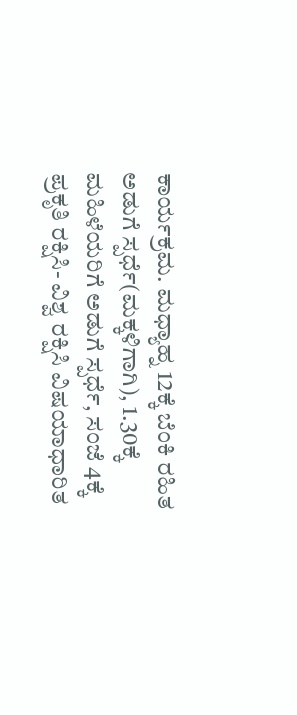ಕಾರ್ಯಕ್ರಮ. ಮಧ್ಯಾಹ್ನ 12ಕ್ಕೆ ಬೆಂಕಿ ರಹಿತ ಅಡುಗೆ ಸ್ಪರ್ಧೆ(ಮಕ್ಕಳಿಗಾಗಿ), 1.30ಕ್ಕೆ ಮಹಿಳೆಯರಿಗೆ ಅಡುಗೆ ಸ್ಪರ್ಧೆ, ಸಂಜೆ 4ಕ್ಕೆ ಪ್ರಕೃತಿ ರಕ್ಷಿಸಿ- ವಿಶ್ವ ರಕ್ಷಿಸಿ ವಿಷಯಾಧಾರಿತ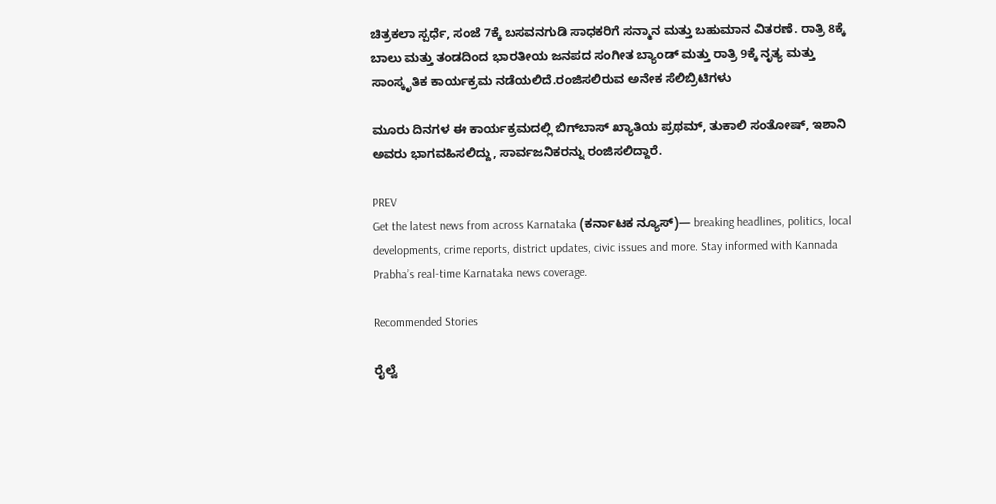ಚಿತ್ರಕಲಾ ಸ್ಪರ್ಧೆ, ಸಂಜೆ 7ಕ್ಕೆ ಬಸವನಗುಡಿ ಸಾಧಕರಿಗೆ ಸನ್ಮಾನ ಮತ್ತು ಬಹುಮಾನ ವಿತರಣೆ. ರಾತ್ರಿ 8ಕ್ಕೆ ಬಾಲು ಮತ್ತು ತಂಡದಿಂದ ಭಾರತೀಯ ಜನಪದ ಸಂಗೀತ ಬ್ಯಾಂಡ್‌ ಮತ್ತು ರಾತ್ರಿ 9ಕ್ಕೆ ನೃತ್ಯ ಮತ್ತು ಸಾಂಸ್ಕೃತಿಕ ಕಾರ್ಯಕ್ರಮ ನಡೆಯಲಿದೆ.ರಂಜಿಸಲಿರುವ ಅನೇಕ ಸೆಲಿಬ್ರಿಟಿಗಳು

ಮೂರು ದಿನಗಳ ಈ ಕಾರ್ಯಕ್ರಮದಲ್ಲಿ ಬಿಗ್‌ಬಾಸ್‌ ಖ್ಯಾತಿಯ ಪ್ರಥಮ್‌, ತುಕಾಲಿ ಸಂತೋಷ್‌, ಇಶಾನಿ ಅವರು ಭಾಗವಹಿಸಲಿದ್ದು, ಸಾರ್ವಜನಿಕರನ್ನು ರಂಜಿಸಲಿದ್ದಾರೆ.

PREV
Get the latest news from across Karnataka (ಕರ್ನಾಟಕ ನ್ಯೂಸ್)— breaking headlines, politics, local developments, crime reports, district updates, civic issues and more. Stay informed with Kannada Prabha’s real‑time Karnataka news coverage.

Recommended Stories

ರೈಲ್ವೆ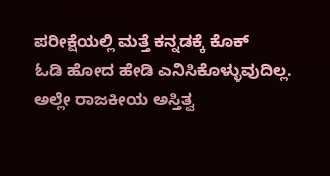ಪರೀಕ್ಷೆಯಲ್ಲಿ ಮತ್ತೆ ಕನ್ನಡಕ್ಕೆ ಕೊಕ್
ಓಡಿ ಹೋದ ಹೇಡಿ ಎನಿಸಿಕೊಳ್ಳುವುದಿಲ್ಲ. ಅಲ್ಲೇ ರಾಜಕೀಯ ಅಸ್ತಿತ್ವ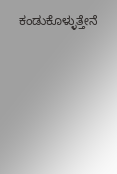ಕಂಡುಕೊಳ್ಳುತ್ತೇನೆ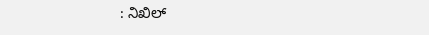: ನಿಖಿಲ್‌